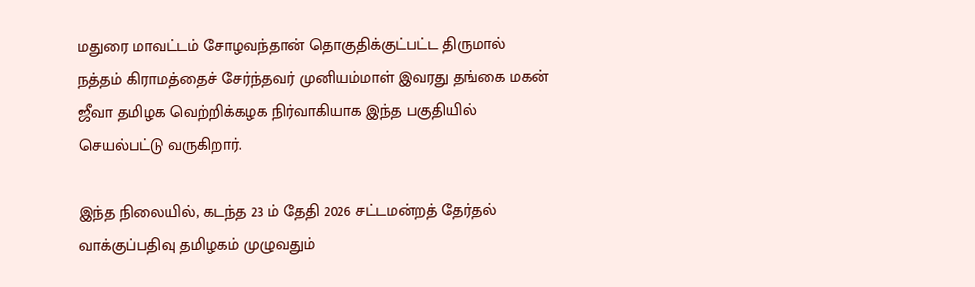மதுரை மாவட்டம் சோழவந்தான் தொகுதிக்குட்பட்ட திருமால் நத்தம் கிராமத்தைச் சேர்ந்தவர் முனியம்மாள் இவரது தங்கை மகன் ஜீவா தமிழக வெற்றிக்கழக நிர்வாகியாக இந்த பகுதியில் செயல்பட்டு வருகிறார்.

இந்த நிலையில், கடந்த 23 ம் தேதி 2026 சட்டமன்றத் தேர்தல் வாக்குப்பதிவு தமிழகம் முழுவதும்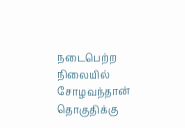நடைபெற்ற நிலையில் சோழவந்தான் தொகுதிக்கு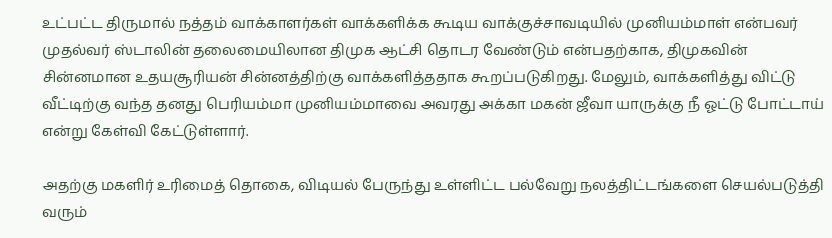உட்பட்ட திருமால் நத்தம் வாக்காளர்கள் வாக்களிக்க கூடிய வாக்குச்சாவடியில் முனியம்மாள் என்பவர் முதல்வர் ஸ்டாலின் தலைமையிலான திமுக ஆட்சி தொடர வேண்டும் என்பதற்காக, திமுகவின் சின்னமான உதயசூரியன் சின்னத்திற்கு வாக்களித்ததாக கூறப்படுகிறது. மேலும், வாக்களித்து விட்டு வீட்டிற்கு வந்த தனது பெரியம்மா முனியம்மாவை அவரது அக்கா மகன் ஜீவா யாருக்கு நீ ஓட்டு போட்டாய் என்று கேள்வி கேட்டுள்ளார்.

அதற்கு மகளிர் உரிமைத் தொகை, விடியல் பேருந்து உள்ளிட்ட பல்வேறு நலத்திட்டங்களை செயல்படுத்தி வரும்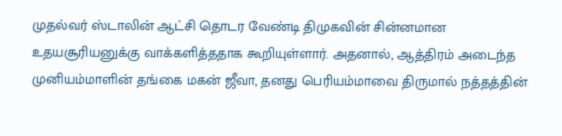முதல்வர் ஸ்டாலின் ஆட்சி தொடர வேண்டி திமுகவின் சின்னமான உதயசூரியனுக்கு வாக்களித்ததாக கூறியுள்ளார். அதனால், ஆத்திரம் அடைந்த முனியம்மாளின் தங்கை மகன் ஜீவா, தனது பெரியம்மாவை திருமால் நத்தத்தின்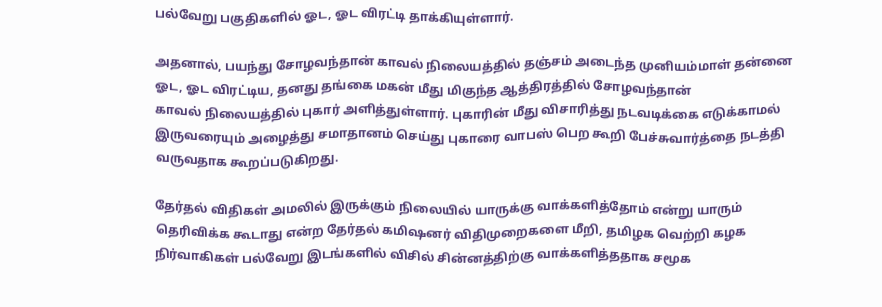பல்வேறு பகுதிகளில் ஓட, ஓட விரட்டி தாக்கியுள்ளார்.

அதனால், பயந்து சோழவந்தான் காவல் நிலையத்தில் தஞ்சம் அடைந்த முனியம்மாள் தன்னை ஓட, ஓட விரட்டிய, தனது தங்கை மகன் மீது மிகுந்த ஆத்திரத்தில் சோழவந்தான்
காவல் நிலையத்தில் புகார் அளித்துள்ளார். புகாரின் மீது விசாரித்து நடவடிக்கை எடுக்காமல் இருவரையும் அழைத்து சமாதானம் செய்து புகாரை வாபஸ் பெற கூறி பேச்சுவார்த்தை நடத்தி வருவதாக கூறப்படுகிறது.

தேர்தல் விதிகள் அமலில் இருக்கும் நிலையில் யாருக்கு வாக்களித்தோம் என்று யாரும் தெரிவிக்க கூடாது என்ற தேர்தல் கமிஷனர் விதிமுறைகளை மீறி, தமிழக வெற்றி கழக நிர்வாகிகள் பல்வேறு இடங்களில் விசில் சின்னத்திற்கு வாக்களித்ததாக சமூக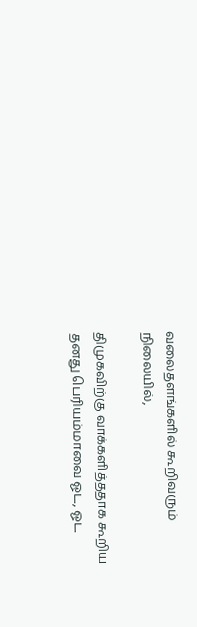வலைதளங்களில் கூறிவரும் நிலையில்,

திமுகவிற்கு வாக்களித்ததாக கூறிய தனது பெரியம்மாவை ஓட, ஓட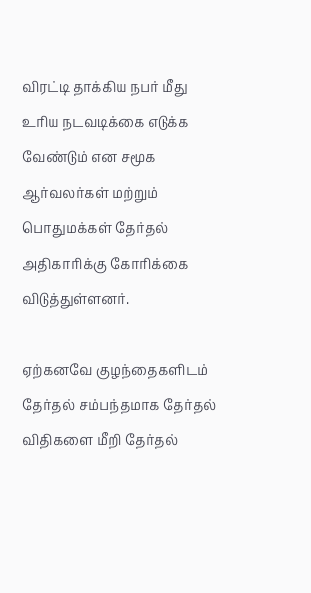விரட்டி தாக்கிய நபர் மீது உரிய நடவடிக்கை எடுக்க வேண்டும் என சமூக ஆர்வலர்கள் மற்றும் பொதுமக்கள் தேர்தல் அதிகாரிக்கு கோரிக்கை விடுத்துள்ளனர்.

ஏற்கனவே குழந்தைகளிடம் தேர்தல் சம்பந்தமாக தேர்தல் விதிகளை மீறி தேர்தல்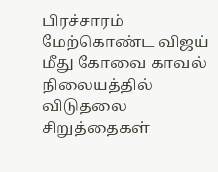பிரச்சாரம் மேற்கொண்ட விஜய் மீது கோவை காவல் நிலையத்தில் விடுதலை சிறுத்தைகள்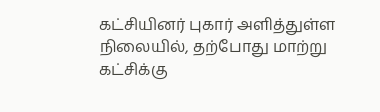கட்சியினர் புகார் அளித்துள்ள நிலையில், தற்போது மாற்று கட்சிக்கு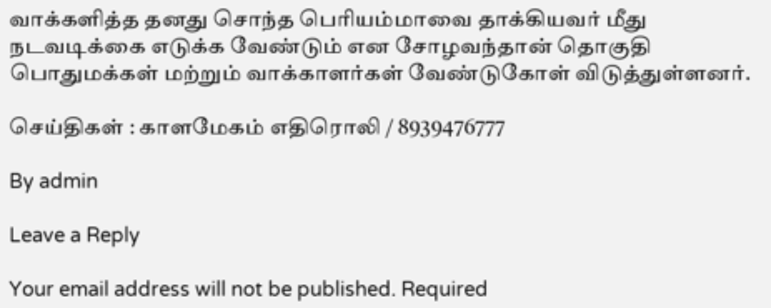வாக்களித்த தனது சொந்த பெரியம்மாவை தாக்கியவர் மீது நடவடிக்கை எடுக்க வேண்டும் என சோழவந்தான் தொகுதி பொதுமக்கள் மற்றும் வாக்காளர்கள் வேண்டுகோள் விடுத்துள்ளனர்.

செய்திகள் : காளமேகம் எதிரொலி / 8939476777

By admin

Leave a Reply

Your email address will not be published. Required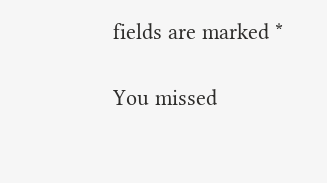fields are marked *

You missed